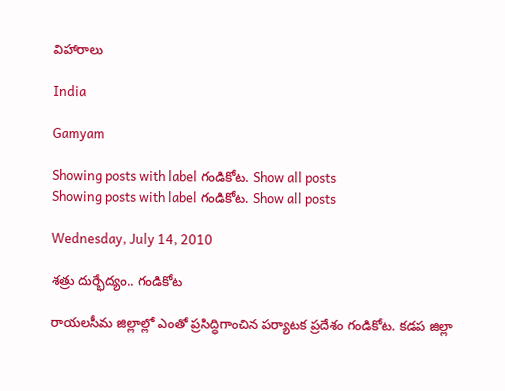విహారాలు

India

Gamyam

Showing posts with label గండికోట. Show all posts
Showing posts with label గండికోట. Show all posts

Wednesday, July 14, 2010

శత్రు దుర్భేద్యం.. గండికోట

రాయలసీమ జిల్లాల్లో ఎంతో ప్రసిద్ధిగాంచిన పర్యాటక ప్రదేశం గండికోట. కడప జిల్లా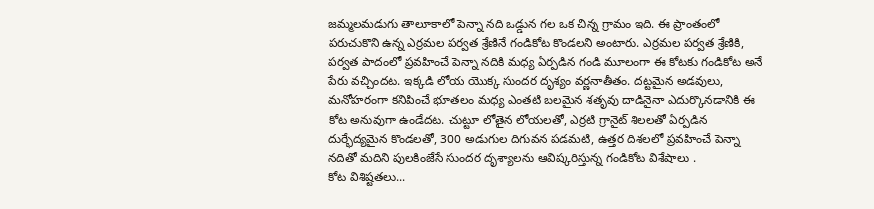జమ్మలమడుగు తాలూకాలో పెన్నా నది ఒడ్డున గల ఒక చిన్న గ్రామం ఇది. ఈ ప్రాంతంలో పరుచుకొని ఉన్న ఎర్రమల పర్వత శ్రేణినే గండికోట కొండలని అంటారు. ఎర్రమల పర్వత శ్రేణికి, పర్వత పాదంలో ప్రవహించే పెన్నా నదికి మధ్య ఏర్పడిన గండి మూలంగా ఈ కోటకు గండికోట అనే పేరు వచ్చిందట. ఇక్కడి లోయ యొక్క సుందర దృశ్యం వర్ణనాతీతం. దట్టమైన అడవులు, మనోహరంగా కనిపించే భూతలం మధ్య ఎంతటి బలమైన శతృవు దాడినైనా ఎదుర్కొనడానికి ఈ కోట అనువుగా ఉండేదట. చుట్టూ లోతైన లోయలతో, ఎర్రటి గ్రానైట్‌ శిలలతో ఏర్పడిన దుర్భేద్యమైన కొండలతో, 300 అడుగుల దిగువన పడమటి, ఉత్తర దిశలలో ప్రవహించే పెన్నా నదితో మదిని పులకింజేసే సుందర దృశ్యాలను ఆవిష్కరిస్తున్న గండికోట విశేషాలు .
కోట విశిష్టతలు...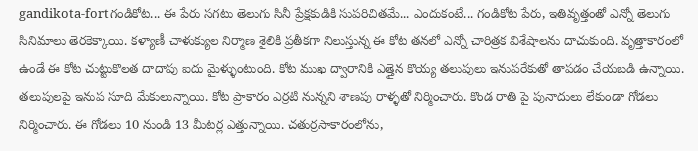gandikota-fortగండికోట... ఈ పేరు సగటు తెలుగు సినీ ప్రేక్షకుడికి సుపరిచితమే... ఎందుకంటే... గండికోట పేరు, ఇతివృత్తంతో ఎన్నో తెలుగు సినిమాలు తెరకెక్కాయి. కళ్యాణీ చాళుక్యుల నిర్మాణ శైలికి ప్రతీకగా నిలుస్తున్న ఈ కోట తనలో ఎన్నో చారిత్రక విశేషాలను దాచుకుంది. వృత్తాకారంలో ఉండే ఈ కోట చుట్టుకొలత దాదాపు ఐదు మైళ్ళుంటుంది. కోట ముఖ ద్వారానికి ఎత్తైన కొయ్య తలుపులు ఇనుపరేకుతో తాపడం చేయబడి ఉన్నాయి. తలుపులపై ఇనుప సూది మేకులున్నాయి. కోట ప్రాకారం ఎర్రటి నున్నని శాణపు రాళ్ళతో నిర్మించారు. కొండ రాతి పై పునాదులు లేకుండా గోడలు నిర్మించారు. ఈ గోడలు 10 నుండి 13 మీటర్ల ఎత్తున్నాయి. చతుర్రసాకారంలోను,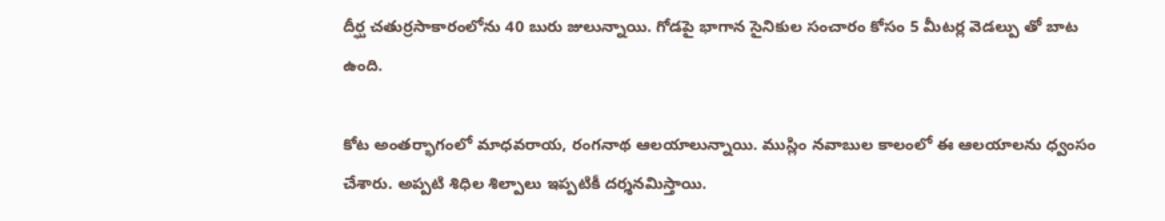దీర్ఘ చతుర్రసాకారంలోను 40 బురు జులున్నాయి. గోడపై భాగాన సైనికుల సంచారం కోసం 5 మీటర్ల వెడల్పు తో బాట ఉంది.

కోట అంతర్భాగంలో మాధవరాయ, రంగనాథ ఆలయాలున్నాయి. ముస్లిం నవాబుల కాలంలో ఈ ఆలయాలను ధ్వంసం చేశారు. అప్పటి శిధిల శిల్పాలు ఇప్పటికీ దర్శనమిస్తాయి.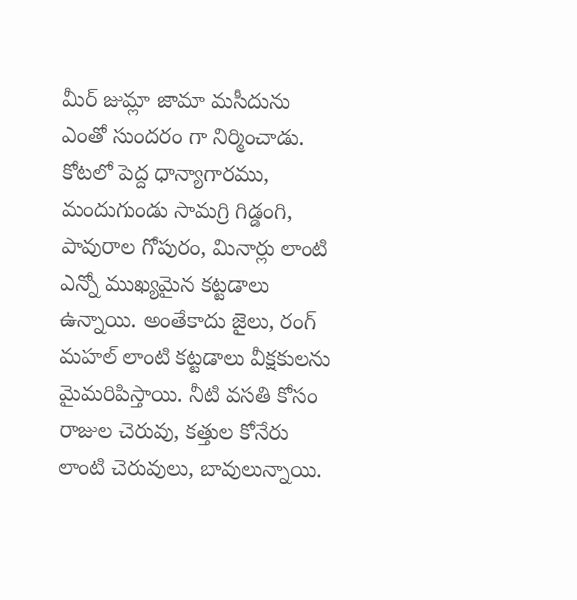మీర్‌ జుమ్లా జామా మసీదును ఎంతో సుందరం గా నిర్మించాడు. కోటలో పెద్ద ధాన్యాగారము, మందుగుండు సామగ్రి గిడ్డంగి, పావురాల గోపురం, మినార్లు లాంటి ఎన్నో ముఖ్యమైన కట్టడాలు ఉన్నాయి. అంతేకాదు జైలు, రంగ్‌ మహల్‌ లాంటి కట్టడాలు వీక్షకులను మైమరిపిస్తాయి. నీటి వసతి కోసం రాజుల చెరువు, కత్తుల కోనేరు లాంటి చెరువులు, బావులున్నాయి.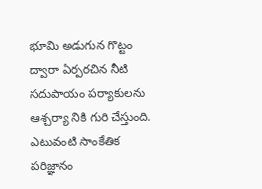భూమి అడుగున గొట్టం ద్వారా ఏర్పరచిన నీటి సదుపాయం పర్యాకులను ఆశ్చర్యా నికి గురి చేస్తుంది. ఎటువంటి సాంకేతిక పరిజ్ఞానం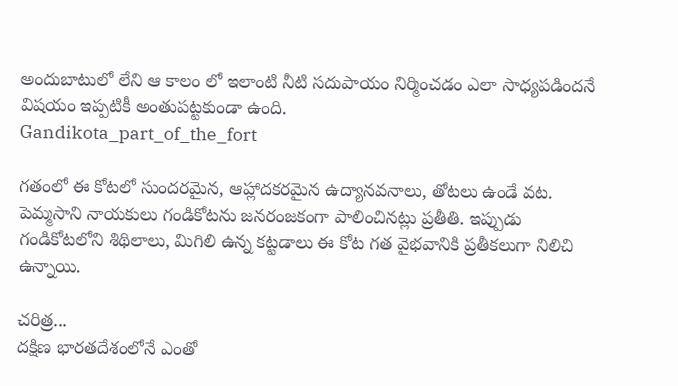అందుబాటులో లేని ఆ కాలం లో ఇలాంటి నీటి సదుపాయం నిర్మించడం ఎలా సాధ్యపడిందనే విషయం ఇప్పటికీ అంతుపట్టకుండా ఉంది.
Gandikota_part_of_the_fort

గతంలో ఈ కోటలో సుందరమైన, ఆహ్లాదకరమైన ఉద్యానవనాలు, తోటలు ఉండే వట. పెమ్మసాని నాయకులు గండికోటను జనరంజకంగా పాలించినట్లు ప్రతీతి. ఇప్పుడు గండికోటలోని శిథిలాలు, మిగిలి ఉన్న కట్టడాలు ఈ కోట గత వైభవానికి ప్రతీకలుగా నిలిచి ఉన్నాయి.

చరిత్ర...
దక్షిణ భారతదేశంలోనే ఎంతో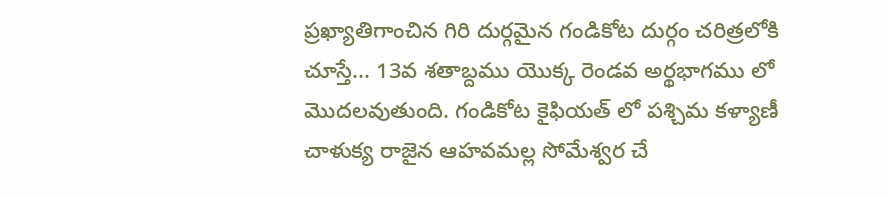ప్రఖ్యాతిగాంచిన గిరి దుర్గమైన గండికోట దుర్గం చరిత్రలోకి చూస్తే... 13వ శతాబ్దము యొక్క రెండవ అర్థభాగము లో మొదలవుతుంది. గండికోట కైఫియత్‌ లో పశ్చిమ కళ్యాణీ చాళుక్య రాజైన ఆహవమల్ల సోమేశ్వర చే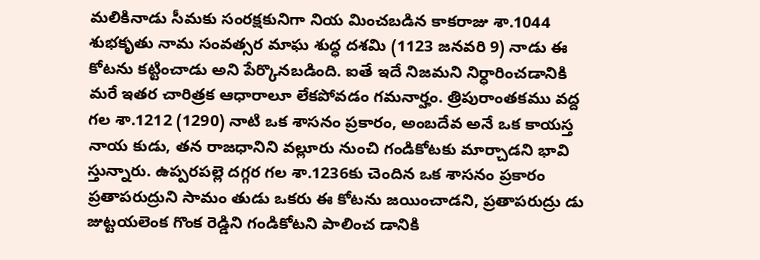మలికినాడు సీమకు సంరక్షకునిగా నియ మించబడిన కాకరాజు శా.1044 శుభకృతు నామ సంవత్సర మాఘ శుద్ధ దశమి (1123 జనవరి 9) నాడు ఈ కోటను కట్టించాడు అని పేర్కొనబడింది. ఐతే ఇదే నిజమని నిర్ధారించడానికి మరే ఇతర చారిత్రక ఆధారాలూ లేకపోవడం గమనార్హం. త్రిపురాంతకము వద్ద గల శా.1212 (1290) నాటి ఒక శాసనం ప్రకారం, అంబదేవ అనే ఒక కాయస్త నాయ కుడు, తన రాజధానిని వల్లూరు నుంచి గండికోటకు మార్చాడని భావి స్తున్నారు. ఉప్పరపల్లె దగ్గర గల శా.1236కు చెందిన ఒక శాసనం ప్రకారం ప్రతాపరుద్రుని సామం తుడు ఒకరు ఈ కోటను జయించాడని, ప్రతాపరుద్రు డు జుట్టయలెంక గొంక రెడ్డిని గండికోటని పాలించ డానికి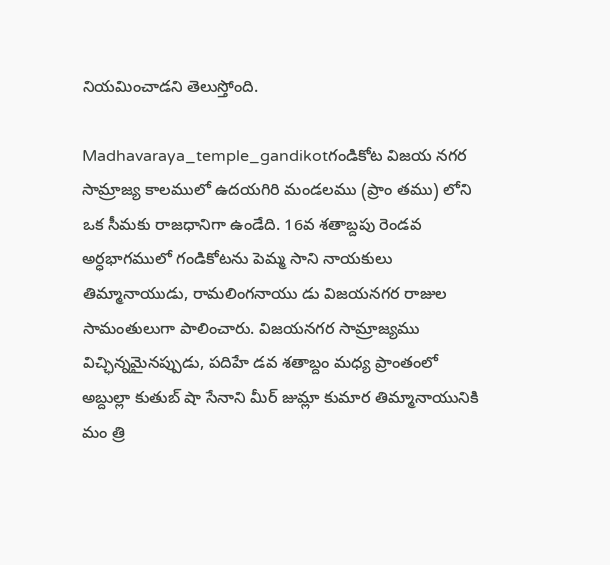నియమించాడని తెలుస్తోంది.

Madhavaraya_temple_gandikotగండికోట విజయ నగర సామ్రాజ్య కాలములో ఉదయగిరి మండలము (ప్రాం తము) లోని ఒక సీమకు రాజధానిగా ఉండేది. 16వ శతాబ్దపు రెండవ అర్ధభాగములో గండికోటను పెమ్మ సాని నాయకులు తిమ్మానాయుడు, రామలింగనాయు డు విజయనగర రాజుల సామంతులుగా పాలించారు. విజయనగర సామ్రాజ్యము విచ్ఛిన్నమైనప్పుడు, పదిహే డవ శతాబ్దం మధ్య ప్రాంతంలో అబ్దుల్లా కుతుబ్‌ షా సేనాని మీర్‌ జుమ్లా కుమార తిమ్మానాయునికి మం త్రి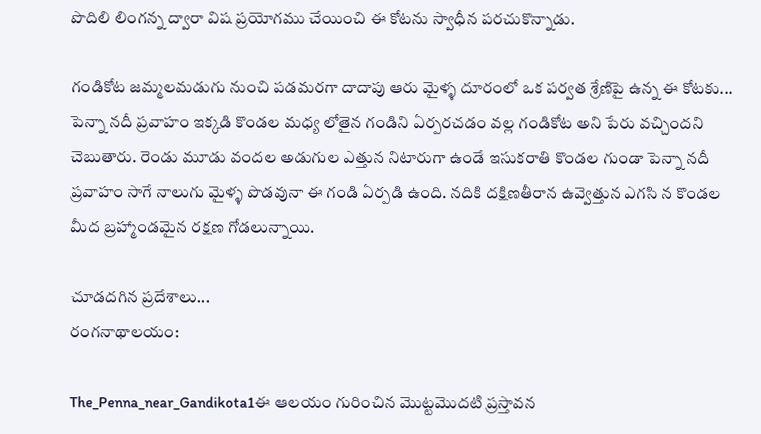పొదిలి లింగన్న ద్వారా విష ప్రయోగము చేయించి ఈ కోటను స్వాధీన పరచుకొన్నాడు.

గండికోట జమ్మలమడుగు నుంచి పడమరగా దాదాపు ఆరు మైళ్ళ దూరంలో ఒక పర్వత శ్రేణిపై ఉన్న ఈ కోటకు... పెన్నా నదీ ప్రవాహం ఇక్కడి కొండల మధ్య లోతైన గండిని ఏర్పరచడం వల్ల గండికోట అని పేరు వచ్చిందని చెబుతారు. రెండు మూడు వందల అడుగుల ఎత్తున నిటారుగా ఉండే ఇసుకరాతి కొండల గుండా పెన్నా నదీ ప్రవాహం సాగే నాలుగు మైళ్ళ పొడవునా ఈ గండి ఏర్పడి ఉంది. నదికి దక్షిణతీరాన ఉవ్వెత్తున ఎగసి న కొండల మీద బ్రహ్మాండమైన రక్షణ గోడలున్నాయి.

చూడదగిన ప్రదేశాలు...
రంగనాథాలయం:

The_Penna_near_Gandikota1ఈ ఆలయం గురించిన మొట్టమొదటి ప్రస్తావన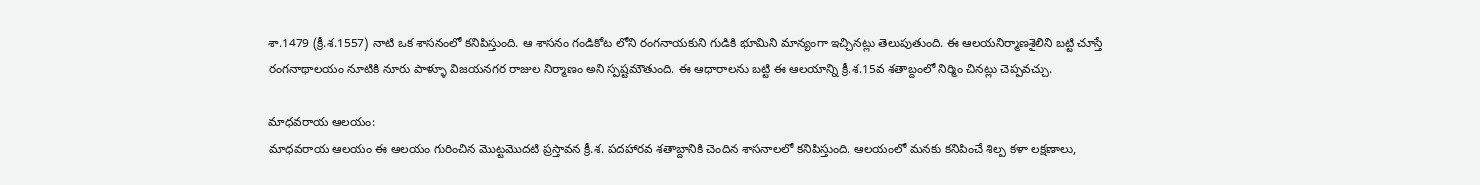శా.1479 (క్రీ.శ.1557) నాటి ఒక శాసనంలో కనిపిస్తుంది. ఆ శాసనం గండికోట లోని రంగనాయకుని గుడికి భూమిని మాన్యంగా ఇచ్చినట్లు తెలుపుతుంది. ఈ ఆలయనిర్మాణశైలిని బట్టి చూస్తే రంగనాథాలయం నూటికి నూరు పాళ్ళూ విజయనగర రాజుల నిర్మాణం అని స్పష్టమౌతుంది. ఈ ఆధారాలను బట్టి ఈ ఆలయాన్ని క్రీ.శ.15వ శతాబ్దంలో నిర్మిం చినట్లు చెప్పవచ్చు.

మాధవరాయ ఆలయం:
మాధవరాయ ఆలయం ఈ ఆలయం గురించిన మొట్టమొదటి ప్రస్తావన క్రీ.శ. పదహారవ శతాబ్దానికి చెందిన శాసనాలలో కనిపిస్తుంది. ఆలయంలో మనకు కనిపించే శిల్ప కళా లక్షణాలు,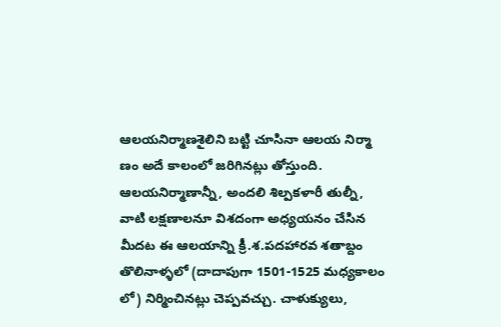ఆలయనిర్మాణశైలిని బట్టి చూసినా ఆలయ నిర్మా ణం అదే కాలంలో జరిగినట్లు తోస్తుంది. ఆలయనిర్మాణాన్నీ, అందలి శిల్పకళారీ తుల్నీ, వాటి లక్షణాలనూ విశదంగా అధ్యయనం చేసిన మీదట ఈ ఆలయాన్ని క్రీ.శ.పదహారవ శతాబ్దం తొలినాళ్ళలో (దాదాపుగా 1501-1525 మధ్యకాలం లో) నిర్మించినట్లు చెప్పవచ్చు. చాళుక్యులు,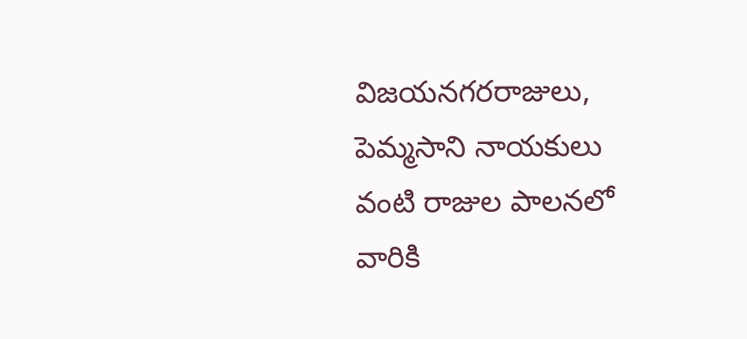విజయనగరరాజులు, పెమ్మసాని నాయకులు వంటి రాజుల పాలనలో వారికి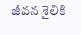జీవన శైలికి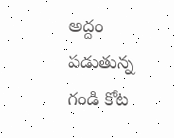అద్దం పడుతున్న గండి కోట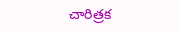చారిత్రక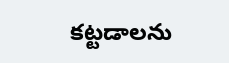కట్టడాలను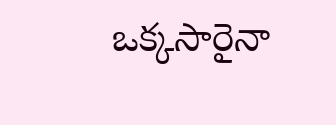ఒక్కసారైనా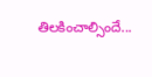తిలకించాల్సిందే...